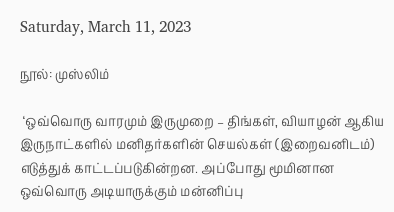Saturday, March 11, 2023

நூல்: முஸ்லிம்

 ‘ஒவ்வொரு வாரமும் இருமுறை – திங்கள், வியாழன் ஆகிய இருநாட்களில் மனிதர்களின் செயல்கள் (இறைவனிடம்) எடுத்துக் காட்டப்படுகின்றன. அப்போது மூமினான ஒவ்வொரு அடியாருக்கும் மன்னிப்பு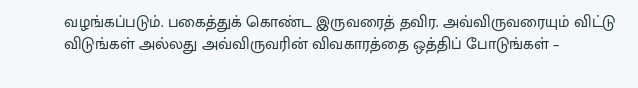வழங்கப்படும். பகைத்துக் கொண்ட இருவரைத் தவிர. அவ்விருவரையும் விட்டு விடுங்கள் அல்லது அவ்விருவரின் விவகாரத்தை ஒத்திப் போடுங்கள் –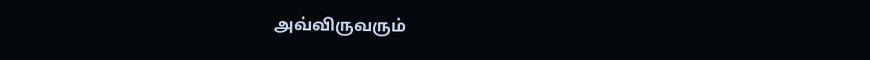அவ்விருவரும்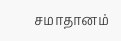சமாதானம்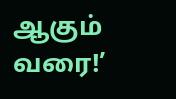ஆகும் வரை!’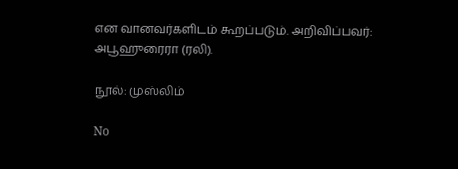என வானவர்களிடம் கூறப்படும். அறிவிப்பவர்: அபூஹுரைரா (ரலி).

நூல்: முஸ்லிம்

No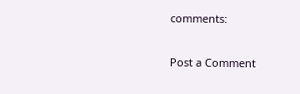comments:

Post a Comment